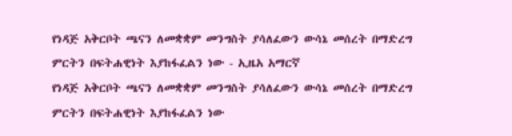የነዳጅ አቅርቦት ጫናን ለመቋቋም መንግስት ያሳለፈውን ውሳኔ መሰረት በማድረግ ምርትን በፍትሐዊነት እያከፋፈልን ነው - ኢዜአ አማርኛ
የነዳጅ አቅርቦት ጫናን ለመቋቋም መንግስት ያሳለፈውን ውሳኔ መሰረት በማድረግ ምርትን በፍትሐዊነት እያከፋፈልን ነው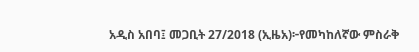አዲስ አበባ፤ መጋቢት 27/2018 (ኢዜአ)፦የመካከለኛው ምስራቅ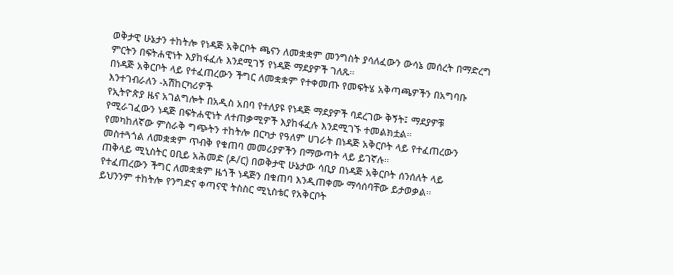ወቅታዊ ሁኔታን ተከትሎ የነዳጅ አቅርቦት ጫናን ለመቋቋም መንግስት ያሳለፈውን ውሳኔ መሰረት በማድረግ ምርትን በፍትሐዊነት እያከፋፈሉ እንደሚገኝ የነዳጅ ማደያዎች ገለጹ።
በነዳጅ አቅርቦት ላይ የተፈጠረውን ችግር ለመቋቋም የተቀመጡ የመፍትሄ አቅጣጫዎችን በአግባቡ እንተገብራለን -አሽከርካሪዎች
የኢትዮጵያ ዜና አገልግሎት በአዲስ አበባ የተለያዩ የነዳጅ ማደያዎች ባደረገው ቅኝት፤ ማደያዎቹ የሚራገፈውን ነዳጅ በፍትሐዊነት ለተጠቃሚዎች እያከፋፈሉ እንደሚገኙ ተመልክቷል።
የመካከለኛው ምስራቅ ግጭትን ተከትሎ በርካታ የዓለም ሀገራት በነዳጅ አቅርቦት ላይ የተፈጠረውን መስተጓጎል ለመቋቋም ጥብቅ የቁጠባ መመሪያዎችን በማውጣት ላይ ይገኛሉ።
ጠቅላይ ሚኒስትር ዐቢይ አሕመድ (ዶ/ር) በወቅታዊ ሁኔታው ሳቢያ በነዳጅ አቅርቦት ሰንሰለት ላይ የተፈጠረውን ችግር ለመቋቋም ዜጎች ነዳጅን በቁጠባ እንዲጠቀሙ ማሳሰባቸው ይታወቃል።
ይህንንም ተከትሎ የንግድና ቀጣናዊ ትስስር ሚኒስቴር የአቅርቦት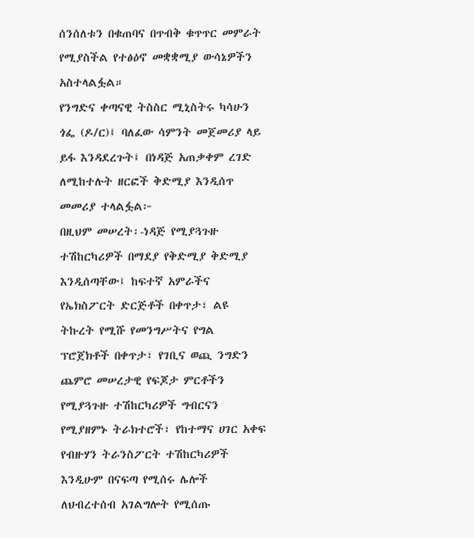ሰንሰለቱን በቁጠባና በጥብቅ ቁጥጥር መምራት የሚያስችል የተፅዕኖ መቋቋሚያ ውሳኔዎችን አስተላልፏል።
የንግድና ቀጣናዊ ትስስር ሚኒስትሩ ካሳሁን ጎፌ (ዶ/ር)፤ ባለፈው ሳምንት መጀመሪያ ላይ ይፋ እንዳደረጉት፤ በነዳጅ አጠቃቀም ረገድ ለሚከተሉት ዘርፎች ቅድሚያ እንዲሰጥ መመሪያ ተላልፏል፦
በዚህም መሠረት፡-ነዳጅ የሚያጓጉዙ ተሽከርካሪዎች በማደያ የቅድሚያ ቅድሚያ እንዲሰጣቸው፤ ከፍተኛ አምራችና የኤክስፖርት ድርጅቶች በቀጥታ፣ ልዩ ትኩረት የሚሹ የመንግሥትና የግል ፕሮጀክቶች በቀጥታ፣ የገቢና ወጪ ንግድን ጨምሮ መሠረታዊ የፍጆታ ምርቶችን የሚያጓጉዙ ተሽከርካሪዎች ግብርናን የሚያዘምኑ ትራክተሮች፣ የከተማና ሀገር አቀፍ የብዙሃን ትራንስፖርት ተሽከርካሪዎች እንዲሁም በናፍጣ የሚሰሩ ሌሎች ለህብረተሰብ አገልግሎት የሚሰጡ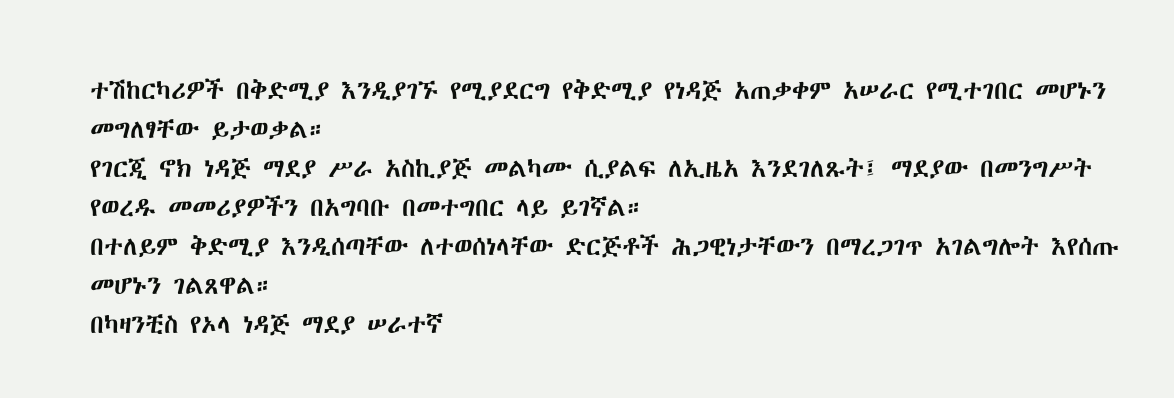ተሽከርካሪዎች በቅድሚያ እንዲያገኙ የሚያደርግ የቅድሚያ የነዳጅ አጠቃቀም አሠራር የሚተገበር መሆኑን መግለፃቸው ይታወቃል።
የገርጂ ኖክ ነዳጅ ማደያ ሥራ አስኪያጅ መልካሙ ሲያልፍ ለኢዜአ እንደገለጹት፤ ማደያው በመንግሥት የወረዱ መመሪያዎችን በአግባቡ በመተግበር ላይ ይገኛል።
በተለይም ቅድሚያ እንዲሰጣቸው ለተወሰነላቸው ድርጅቶች ሕጋዊነታቸውን በማረጋገጥ አገልግሎት እየሰጡ መሆኑን ገልጸዋል።
በካዛንቺስ የኦላ ነዳጅ ማደያ ሠራተኛ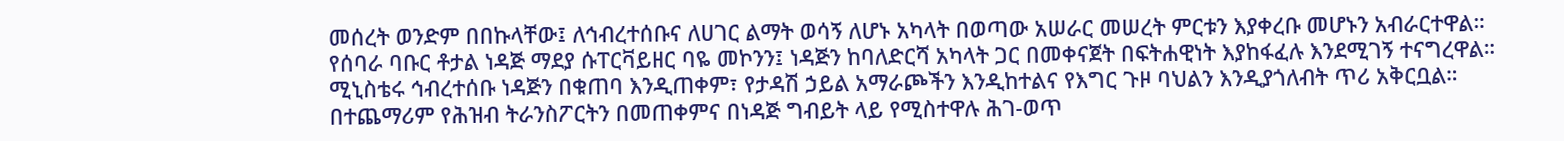መሰረት ወንድም በበኩላቸው፤ ለኅብረተሰቡና ለሀገር ልማት ወሳኝ ለሆኑ አካላት በወጣው አሠራር መሠረት ምርቱን እያቀረቡ መሆኑን አብራርተዋል።
የሰባራ ባቡር ቶታል ነዳጅ ማደያ ሱፐርቫይዘር ባዬ መኮንን፤ ነዳጅን ከባለድርሻ አካላት ጋር በመቀናጀት በፍትሐዊነት እያከፋፈሉ እንደሚገኝ ተናግረዋል።
ሚኒስቴሩ ኅብረተሰቡ ነዳጅን በቁጠባ እንዲጠቀም፣ የታዳሽ ኃይል አማራጮችን እንዲከተልና የእግር ጉዞ ባህልን እንዲያጎለብት ጥሪ አቅርቧል።
በተጨማሪም የሕዝብ ትራንስፖርትን በመጠቀምና በነዳጅ ግብይት ላይ የሚስተዋሉ ሕገ-ወጥ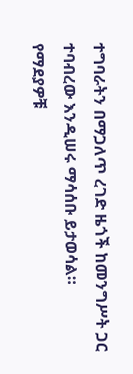ተግባራትን በማጋለጥ ረገድ ዜጎች ከመንግሥት ጋር ተባብረው እንዲሠሩ ማሳሰቡ ይታወሳል።
የማደያዎቹ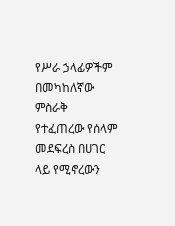የሥራ ኃላፊዎችም በመካከለኛው ምስራቅ የተፈጠረው የሰላም መደፍረስ በሀገር ላይ የሚኖረውን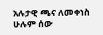አሉታዊ ጫና ለመቀነስ ሁሉም ሰው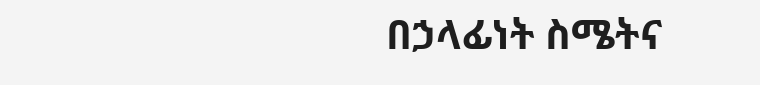በኃላፊነት ስሜትና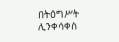በትዕግሥት ሊንቀሳቀስ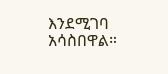እንደሚገባ አሳስበዋል።